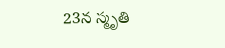23న స్మృతి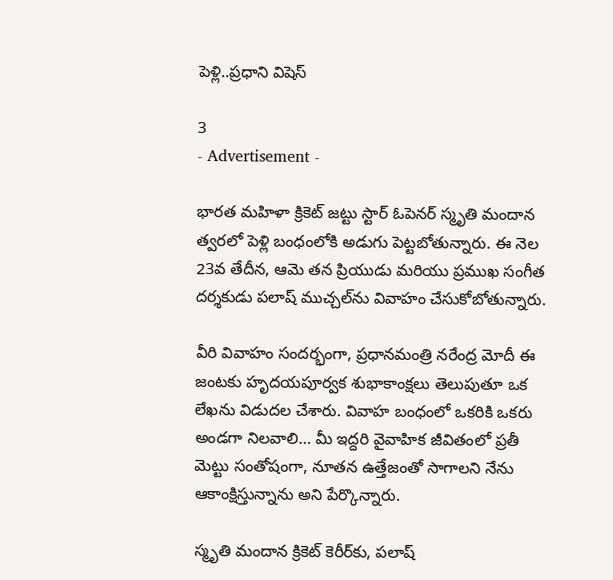పెళ్లి..ప్రధాని విషెస్

3
- Advertisement -

భారత మహిళా క్రికెట్ జట్టు స్టార్ ఓపెనర్ స్మృతి మందాన త్వరలో పెళ్లి బంధంలోకి అడుగు పెట్టబోతున్నారు. ఈ నెల 23వ తేదీన, ఆమె తన ప్రియుడు మరియు ప్రముఖ సంగీత దర్శకుడు పలాష్ ముచ్చల్‌ను వివాహం చేసుకోబోతున్నారు.

వీరి వివాహం సందర్భంగా, ప్రధానమంత్రి నరేంద్ర మోదీ ఈ జంటకు హృదయపూర్వక శుభాకాంక్షలు తెలుపుతూ ఒక లేఖను విడుదల చేశారు. వివాహ బంధంలో ఒకరికి ఒకరు అండగా నిలవాలి… మీ ఇద్దరి వైవాహిక జీవితంలో ప్రతీ మెట్టు సంతోషంగా, నూతన ఉత్తేజంతో సాగాలని నేను ఆకాంక్షిస్తున్నాను అని పేర్కొన్నారు.

స్మృతి మందాన క్రికెట్ కెరీర్‌కు, పలాష్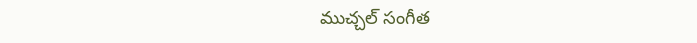ముచ్చల్ సంగీత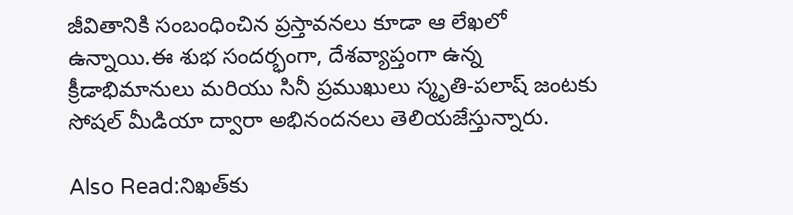జీవితానికి సంబంధించిన ప్రస్తావనలు కూడా ఆ లేఖలో ఉన్నాయి.ఈ శుభ సందర్భంగా, దేశవ్యాప్తంగా ఉన్న క్రీడాభిమానులు మరియు సినీ ప్రముఖులు స్మృతి-పలాష్ జంటకు సోషల్ మీడియా ద్వారా అభినందనలు తెలియజేస్తున్నారు.

Also Read:నిఖత్‌కు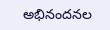అభినందనల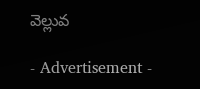వెల్లువ

- Advertisement -